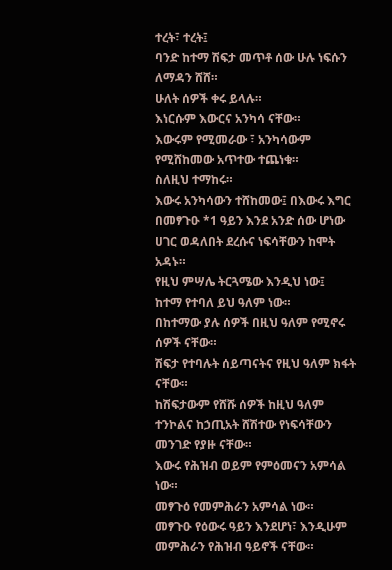ተረት፣ ተረት፤
ባንድ ከተማ ሽፍታ መጥቶ ሰው ሁሉ ነፍሱን ለማዳን ሸሸ።
ሁለት ሰዎች ቀሩ ይላሉ።
እነርሱም እውርና አንካሳ ናቸው።
እውሩም የሚመራው ፣ አንካሳውም የሚሸከመው አጥተው ተጨነቁ።
ስለዚህ ተማከሩ።
እውሩ አንካሳውን ተሸከመው፤ በእውሩ እግር በመፃጉዑ *1 ዓይን እንደ አንድ ሰው ሆነው ሀገር ወዳለበት ደረሱና ነፍሳቸውን ከሞት አዳኑ።
የዚህ ምሣሌ ትርጓሜው እንዲህ ነው፤
ከተማ የተባለ ይህ ዓለም ነው።
በከተማው ያሉ ሰዎች በዚህ ዓለም የሚኖሩ ሰዎች ናቸው።
ሽፍታ የተባሉት ሰይጣናትና የዚህ ዓለም ክፋት ናቸው።
ከሽፍታውም የሸሹ ሰዎች ከዚህ ዓለም ተንኮልና ከኃጢአት ሸሽተው የነፍሳቸውን መንገድ የያዙ ናቸው።
እውሩ የሕዝብ ወይም የምዕመናን አምሳል ነው።
መፃጉዕ የመምሕራን አምሳል ነው።
መፃጉዑ የዕውሩ ዓይን እንደሆነ፣ እንዲሁም መምሕራን የሕዝብ ዓይኖች ናቸው።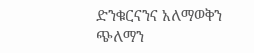ድንቁርናንና አለማወቅን ጭለማን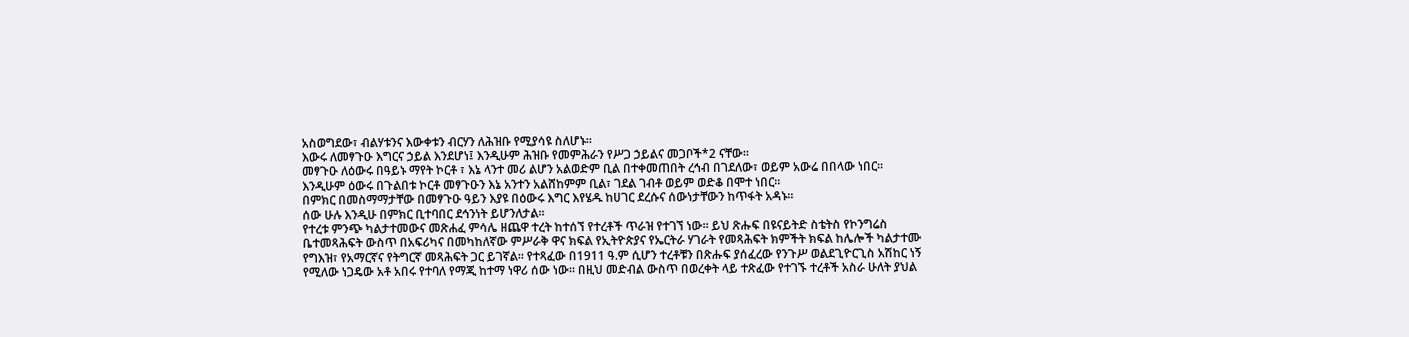አስወግደው፣ ብልሃቱንና እውቀቱን ብርሃን ለሕዝቡ የሚያሳዩ ስለሆኑ።
እውሩ ለመፃጉዑ እግርና ኃይል እንደሆነ፤ እንዲሁም ሕዝቡ የመምሕራን የሥጋ ኃይልና መጋቦች*2 ናቸው።
መፃጉዑ ለዕውሩ በዓይኑ ማየት ኮርቶ ፣ እኔ ላንተ መሪ ልሆን አልወድም ቢል በተቀመጠበት ረኅብ በገደለው፣ ወይም አውሬ በበላው ነበር።
እንዲሁም ዕውሩ በጉልበቱ ኮርቶ መፃጉዑን እኔ አንተን አልሸከምም ቢል፣ ገደል ገብቶ ወይም ወድቆ በሞተ ነበር።
በምክር በመስማማታቸው በመፃጉዑ ዓይን እያዩ በዕውሩ እግር እየሄዱ ከሀገር ደረሱና ሰውነታቸውን ከጥፋት አዳኑ።
ሰው ሁሉ እንዲሁ በምክር ቢተባበር ደኅንነት ይሆንለታል።
የተረቱ ምንጭ ካልታተመውና መጽሐፈ ምሳሌ ዘጨዋ ተረት ከተሰኘ የተረቶች ጥራዝ የተገኘ ነው። ይህ ጽሑፍ በዩናይትድ ስቴትስ የኮንግሬስ ቤተመጻሕፍት ውስጥ በአፍሪካና በመካከለኛው ምሥራቅ ዋና ክፍል የኢትዮጵያና የኤርትራ ሃገራት የመጻሕፍት ክምችት ክፍል ከሌሎች ካልታተሙ የግእዝ፣ የአማርኛና የትግርኛ መጻሕፍት ጋር ይገኛል። የተጻፈው በ1911 ዓ.ም ሲሆን ተረቶቹን በጽሑፍ ያሰፈረው የንጉሥ ወልደጊዮርጊስ አሽከር ነኝ የሚለው ነጋዴው አቶ አበሩ የተባለ የማጂ ከተማ ነዋሪ ሰው ነው። በዚህ መድብል ውስጥ በወረቀት ላይ ተጽፈው የተገኙ ተረቶች አስራ ሁለት ያህል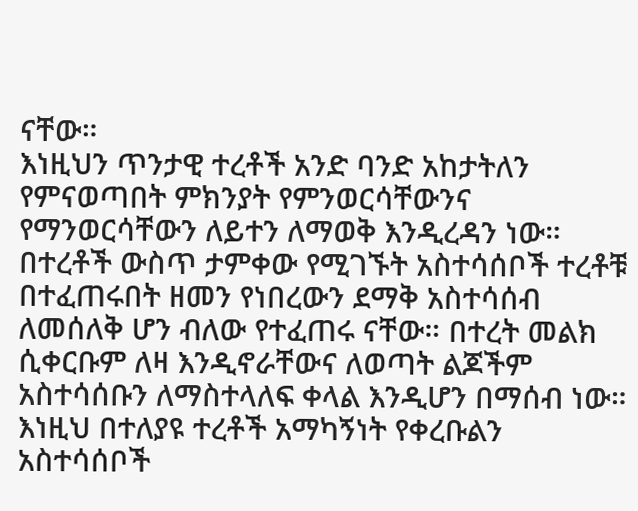ናቸው።
እነዚህን ጥንታዊ ተረቶች አንድ ባንድ አከታትለን የምናወጣበት ምክንያት የምንወርሳቸውንና የማንወርሳቸውን ለይተን ለማወቅ እንዲረዳን ነው። በተረቶች ውስጥ ታምቀው የሚገኙት አስተሳሰቦች ተረቶቹ በተፈጠሩበት ዘመን የነበረውን ደማቅ አስተሳሰብ ለመሰለቅ ሆን ብለው የተፈጠሩ ናቸው። በተረት መልክ ሲቀርቡም ለዛ እንዲኖራቸውና ለወጣት ልጆችም አስተሳሰቡን ለማስተላለፍ ቀላል እንዲሆን በማሰብ ነው። እነዚህ በተለያዩ ተረቶች አማካኝነት የቀረቡልን አስተሳሰቦች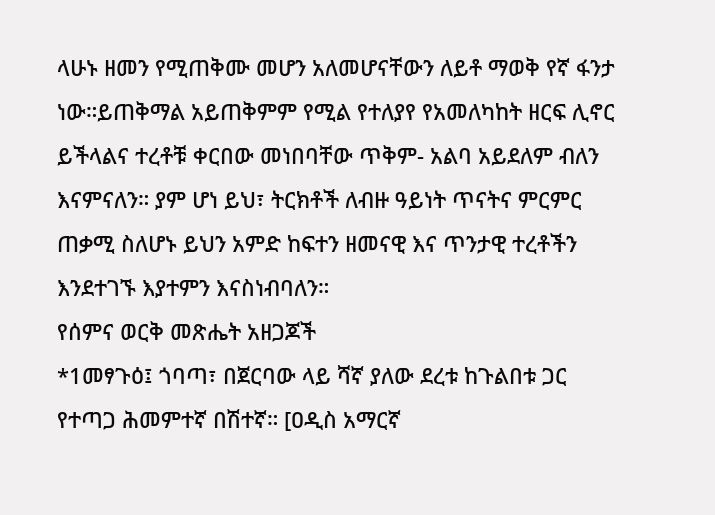ላሁኑ ዘመን የሚጠቅሙ መሆን አለመሆናቸውን ለይቶ ማወቅ የኛ ፋንታ ነው።ይጠቅማል አይጠቅምም የሚል የተለያየ የአመለካከት ዘርፍ ሊኖር ይችላልና ተረቶቹ ቀርበው መነበባቸው ጥቅም- አልባ አይደለም ብለን እናምናለን። ያም ሆነ ይህ፣ ትርክቶች ለብዙ ዓይነት ጥናትና ምርምር ጠቃሚ ስለሆኑ ይህን አምድ ከፍተን ዘመናዊ እና ጥንታዊ ተረቶችን እንደተገኙ እያተምን እናስነብባለን።
የሰምና ወርቅ መጽሔት አዘጋጆች
*1መፃጉዕ፤ ጎባጣ፣ በጀርባው ላይ ሻኛ ያለው ደረቱ ከጉልበቱ ጋር የተጣጋ ሕመምተኛ በሽተኛ። [ዐዲስ አማርኛ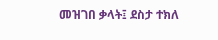መዝገበ ቃላት፤ ደስታ ተክለ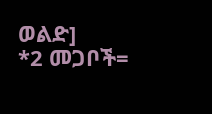ወልድ]
*2 መጋቦች=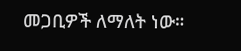መጋቢዎች ለማለት ነው።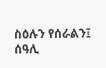ስዕሉን የሰራልን፤ ሰዓሊ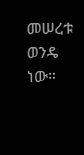መሠረቱ ወንዴ ነው።